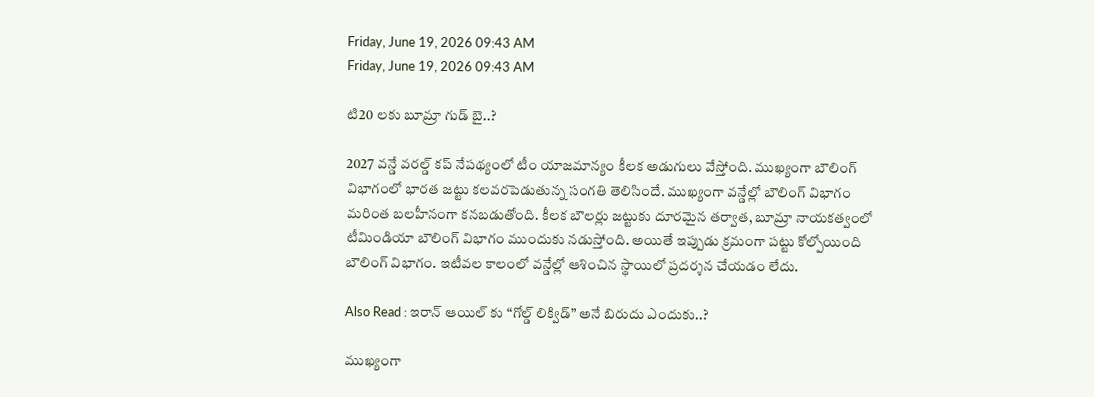Friday, June 19, 2026 09:43 AM
Friday, June 19, 2026 09:43 AM

టి20 లకు బూమ్రా గుడ్ బై..?

2027 వన్డే వరల్డ్ కప్ నేపథ్యంలో టీం యాజమాన్యం కీలక అడుగులు వేస్తోంది. ముఖ్యంగా బౌలింగ్ విభాగంలో భారత జట్టు కలవరపెడుతున్న సంగతి తెలిసిందే. ముఖ్యంగా వన్డేల్లో బౌలింగ్ విభాగం మరింత బలహీనంగా కనబడుతోంది. కీలక బౌలర్లు జట్టుకు దూరమైన తర్వాత, బూమ్రా నాయకత్వంలో టీమిండియా బౌలింగ్ విభాగం ముందుకు నడుస్తోంది. అయితే ఇప్పుడు క్రమంగా పట్టు కోల్పోయింది బౌలింగ్ విభాగం. ఇటీవల కాలంలో వన్డేల్లో ఆశించిన స్థాయిలో ప్రదర్శన చేయడం లేదు.

Also Read : ఇరాన్ ఆయిల్ కు “గోల్డ్ లిక్విడ్” అనే బిరుదు ఎందుకు..?

ముఖ్యంగా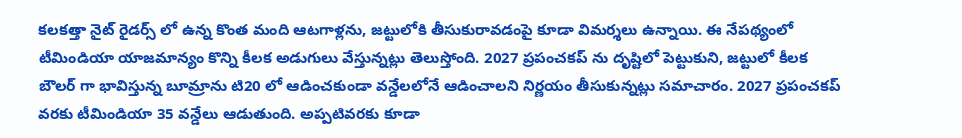కలకత్తా నైట్ రైడర్స్ లో ఉన్న కొంత మంది ఆటగాళ్లను, జట్టులోకి తీసుకురావడంపై కూడా విమర్శలు ఉన్నాయి. ఈ నేపథ్యంలో టీమిండియా యాజమాన్యం కొన్ని కీలక అడుగులు వేస్తున్నట్లు తెలుస్తోంది. 2027 ప్రపంచకప్ ను దృష్టిలో పెట్టుకుని, జట్టులో కీలక బౌలర్ గా భావిస్తున్న బూమ్రాను టి20 లో ఆడించకుండా వన్డేలలోనే ఆడించాలని నిర్ణయం తీసుకున్నట్లు సమాచారం. 2027 ప్రపంచకప్ వరకు టీమిండియా 35 వన్డేలు ఆడుతుంది. అప్పటివరకు కూడా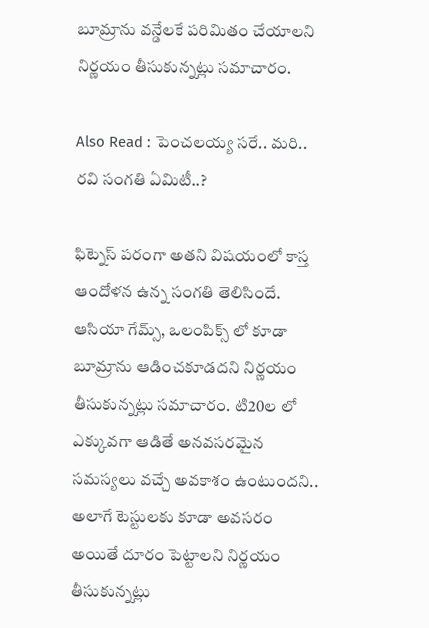బూమ్రాను వన్డేలకే పరిమితం చేయాలని నిర్ణయం తీసుకున్నట్లు సమాచారం.

Also Read : పెంచలయ్య సరే.. మరి.. రవి సంగతి ఏమిటీ..?

ఫిట్నెస్ పరంగా అతని విషయంలో కాస్త ఆందోళన ఉన్న సంగతి తెలిసిందే. ఆసియా గేమ్స్, ఒలంపిక్స్ లో కూడా బూమ్రాను ఆడించకూడదని నిర్ణయం తీసుకున్నట్లు సమాచారం. టి20ల లో ఎక్కువగా ఆడితే అనవసరమైన సమస్యలు వచ్చే అవకాశం ఉంటుందని.. అలాగే టెస్టులకు కూడా అవసరం అయితే దూరం పెట్టాలని నిర్ణయం తీసుకున్నట్లు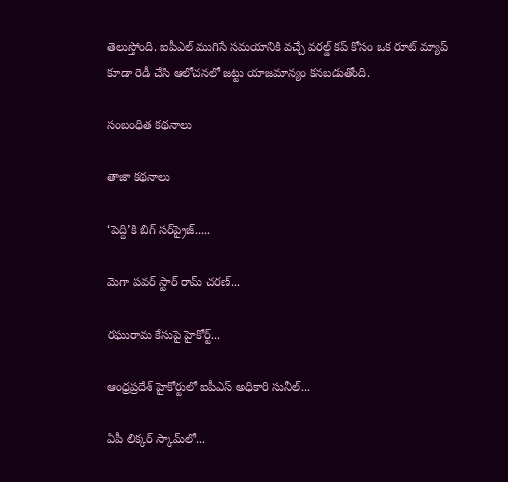తెలుస్తోంది. ఐపీఎల్ ముగిసే సమయానికి వచ్చే వరల్డ్ కప్ కోసం ఒక రూట్ మ్యాప్ కూడా రెడీ చేసి ఆలోచనలో జట్టు యాజమాన్యం కనబడుతోంది.

సంబంధిత కథనాలు

తాజా కథనాలు

‘పెద్ది’కి బిగ్ సర్‌ప్రైజ్.....

మెగా పవర్ స్టార్ రామ్ చరణ్...

రఘురామ కేసుపై హైకోర్ట్...

ఆంధ్రప్రదేశ్ హైకోర్టులో ఐపీఎస్ అధికారి సునీల్‌...

ఏపీ లిక్కర్ స్కామ్‌లో...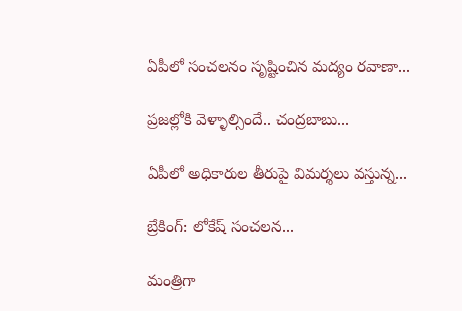ఏపీలో సంచలనం సృష్టించిన మద్యం రవాణా...

ప్రజల్లోకి వెళ్ళాల్సిందే.. చంద్రబాబు...

ఏపీలో అధికారుల తీరుపై విమర్శలు వస్తున్న...

బ్రేకింగ్: లోకేష్ సంచలన...

మంత్రిగా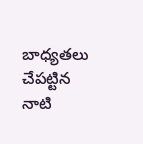బాధ్యతలు చేపట్టిన నాటి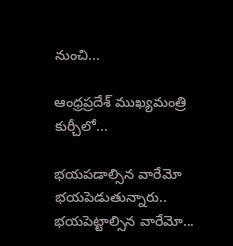నుంచి...

ఆంధ్రప్రదేశ్ ముఖ్యమంత్రి కుర్చీలో...

భయపడాల్సిన వారేమో భయపెడుతున్నారు.. భయపెట్టాల్సిన వారేమో...